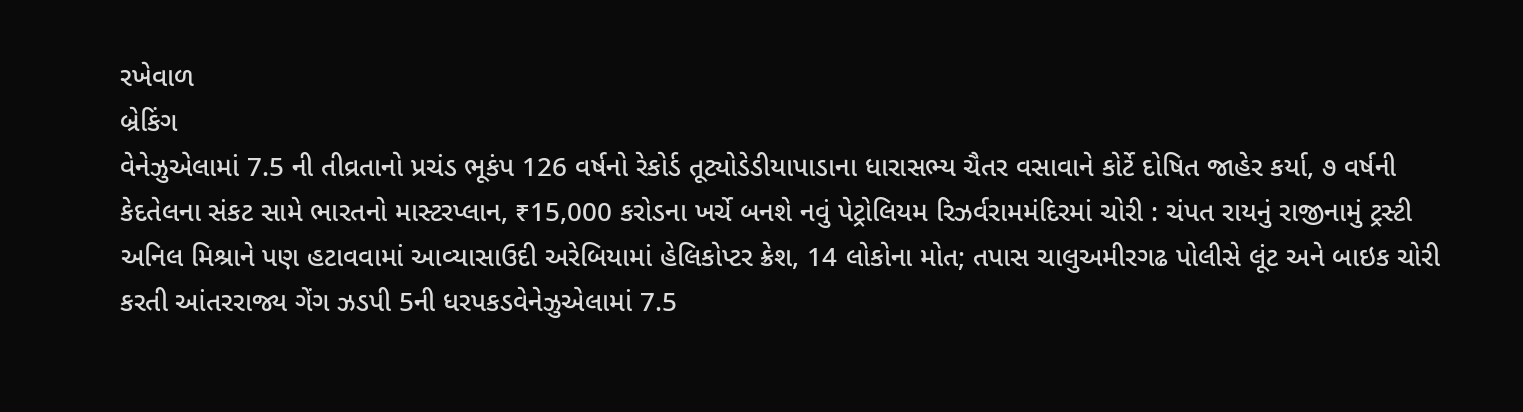રખેવાળ
બ્રેકિંગ
વેનેઝુએલામાં 7.5 ની તીવ્રતાનો પ્રચંડ ભૂકંપ 126 વર્ષનો રેકોર્ડ તૂટ્યોડેડીયાપાડાના ધારાસભ્ય ચૈતર વસાવાને કોર્ટે દોષિત જાહેર કર્યા, ૭ વર્ષની કેદતેલના સંકટ સામે ભારતનો માસ્ટરપ્લાન, ₹15,000 કરોડના ખર્ચે બનશે નવું પેટ્રોલિયમ રિઝર્વરામમંદિરમાં ચોરી : ચંપત રાયનું રાજીનામું ટ્રસ્ટી અનિલ મિશ્રાને પણ હટાવવામાં આવ્યાસાઉદી અરેબિયામાં હેલિકોપ્ટર ક્રેશ, 14 લોકોના મોત; તપાસ ચાલુઅમીરગઢ પોલીસે લૂંટ અને બાઇક ચોરી કરતી આંતરરાજ્ય ગેંગ ઝડપી 5ની ધરપકડવેનેઝુએલામાં 7.5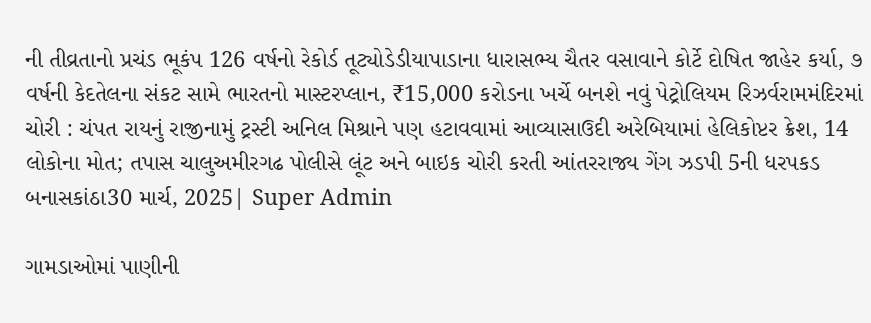ની તીવ્રતાનો પ્રચંડ ભૂકંપ 126 વર્ષનો રેકોર્ડ તૂટ્યોડેડીયાપાડાના ધારાસભ્ય ચૈતર વસાવાને કોર્ટે દોષિત જાહેર કર્યા, ૭ વર્ષની કેદતેલના સંકટ સામે ભારતનો માસ્ટરપ્લાન, ₹15,000 કરોડના ખર્ચે બનશે નવું પેટ્રોલિયમ રિઝર્વરામમંદિરમાં ચોરી : ચંપત રાયનું રાજીનામું ટ્રસ્ટી અનિલ મિશ્રાને પણ હટાવવામાં આવ્યાસાઉદી અરેબિયામાં હેલિકોપ્ટર ક્રેશ, 14 લોકોના મોત; તપાસ ચાલુઅમીરગઢ પોલીસે લૂંટ અને બાઇક ચોરી કરતી આંતરરાજ્ય ગેંગ ઝડપી 5ની ધરપકડ
બનાસકાંઠા30 માર્ચ, 2025| Super Admin

ગામડાઓમાં પાણીની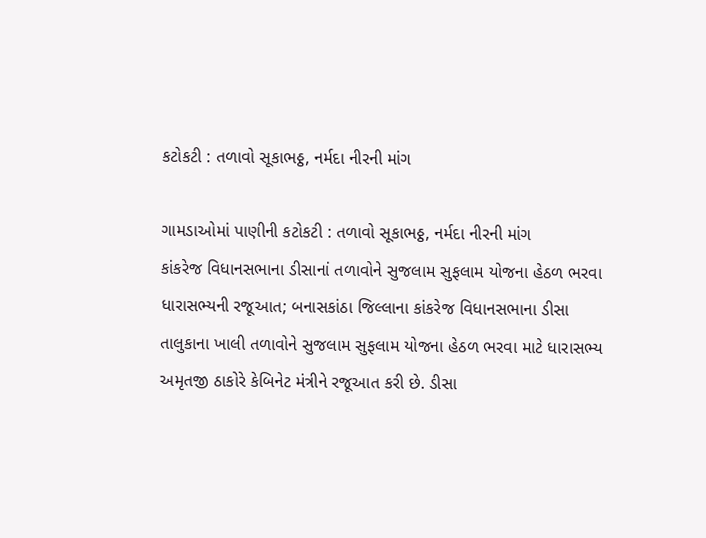કટોકટી : તળાવો સૂકાભઠ્ઠ, નર્મદા નીરની માંગ

ગામડાઓમાં પાણીની કટોકટી : તળાવો સૂકાભઠ્ઠ, નર્મદા નીરની માંગ
કાંકરેજ વિધાનસભાના ડીસાનાં તળાવોને સુજલામ સુફલામ યોજના હેઠળ ભરવા ધારાસભ્યની રજૂઆત; બનાસકાંઠા જિલ્લાના કાંકરેજ વિધાનસભાના ડીસા તાલુકાના ખાલી તળાવોને સુજલામ સુફલામ યોજના હેઠળ ભરવા માટે ધારાસભ્ય અમૃતજી ઠાકોરે કેબિનેટ મંત્રીને રજૂઆત કરી છે. ડીસા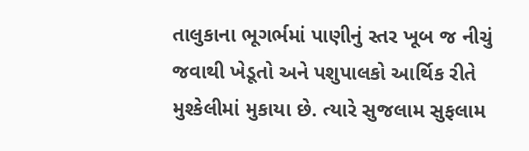તાલુકાના ભૂગર્ભમાં પાણીનું સ્તર ખૂબ જ નીચું જવાથી ખેડૂતો અને પશુપાલકો આર્થિક રીતે મુશ્કેલીમાં મુકાયા છે. ત્યારે સુજલામ સુફલામ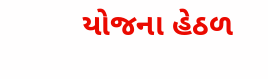યોજના હેઠળ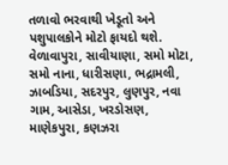તળાવો ભરવાથી ખેડૂતો અને પશુપાલકોને મોટો ફાયદો થશે. વેળાવાપુરા, સાવીયાણા, સમો મોટા, સમો નાના, ધારીસણા, ભદ્રામલી, ઝાબડિયા, સદરપુર, લુણપુર, નવા ગામ, આસેડા, ખરડોસણ, માણેકપુરા, કણઝરા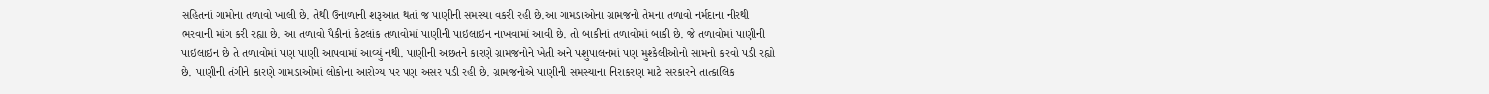સહિતનાં ગામોના તળાવો ખાલી છે. તેથી ઉનાળાની શરૂઆત થતાં જ પાણીની સમસ્યા વકરી રહી છે.આ ગામડાઓના ગ્રામજનો તેમના તળાવો નર્મદાના નીરથી ભરવાની માંગ કરી રહ્યા છે. આ તળાવો પૈકીનાં કેટલાંક તળાવોમાં પાણીની પાઇલાઇન નાખવામાં આવી છે. તો બાકીનાં તળાવોમાં બાકી છે. જે તળાવોમાં પાણીની પાઇલાઇન છે તે તળાવોમાં પણ પાણી આપવામાં આવ્યું નથી. પાણીની અછતને કારણે ગ્રામજનોને ખેતી અને પશુપાલનમાં પણ મુશ્કેલીઓનો સામનો કરવો પડી રહ્યો છે. પાણીની તંગીને કારણે ગામડાઓમાં લોકોના આરોગ્ય પર પણ અસર પડી રહી છે. ગ્રામજનોએ પાણીની સમસ્યાના નિરાકરણ માટે સરકારને તાત્કાલિક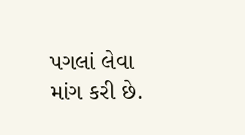પગલાં લેવા માંગ કરી છે.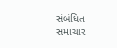સંબંધિત સમાચાર